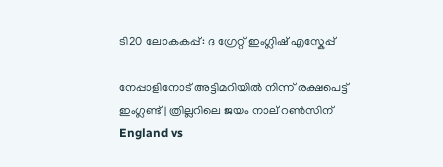ടി20 ലോകകപ്പ്: ദ ഗ്രേറ്റ് ഇംഗ്ലിഷ് എസ്കേപ്പ്

നേപ്പാളിനോട് അട്ടിമറിയിൽ നിന്ന് രക്ഷപെട്ട് ഇംഗ്ലണ്ട് | ത്രില്ലറിലെ ജയം നാല് റൺസിന്
England vs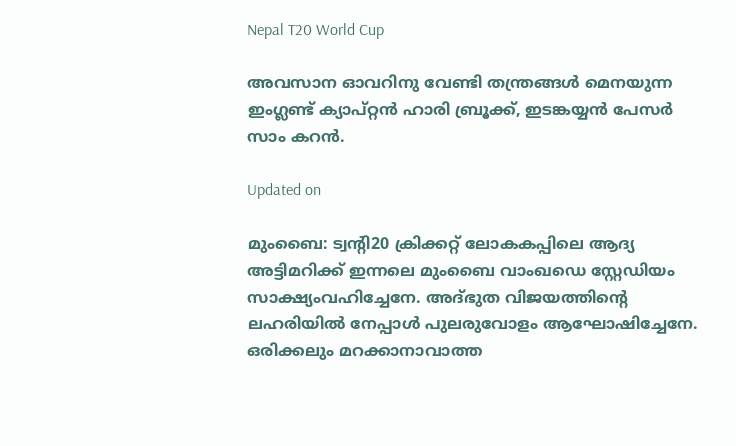Nepal T20 World Cup

അവസാന ഓവറിനു വേണ്ടി തന്ത്രങ്ങൾ മെനയുന്ന ഇംഗ്ലണ്ട് ക്യാപ്റ്റൻ ഹാരി ബ്രൂക്ക്, ഇടങ്കയ്യൻ പേസർ സാം കറൻ.

Updated on

മുംബൈ: ട്വന്‍റി20 ക്രിക്കറ്റ് ലോകകപ്പിലെ ആദ്യ അട്ടിമറിക്ക് ഇന്നലെ മുംബൈ വാംഖഡെ സ്റ്റേഡിയം സാക്ഷ്യംവഹിച്ചേനേ. അദ്ഭുത വിജയത്തിന്‍റെ ലഹരിയിൽ നേപ്പാൾ പുലരുവോളം ആഘോഷിച്ചേനേ. ഒരിക്കലും മറക്കാനാവാത്ത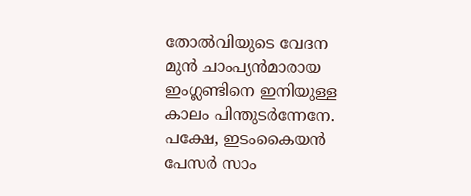തോൽവിയുടെ വേദന മുൻ ചാംപ്യൻമാരായ ഇംഗ്ലണ്ടിനെ ഇനിയുള്ള കാലം പിന്തുടർന്നേനേ. പക്ഷേ, ഇടംകൈയൻ പേസർ സാം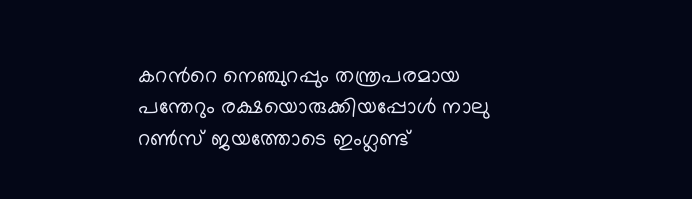കറന്‍റെ നെഞ്ചുറപ്പും തന്ത്രപരമായ പന്തേറും രക്ഷയൊരുക്കിയപ്പോൾ നാലു റൺസ് ജയത്തോടെ ഇംഗ്ലണ്ട്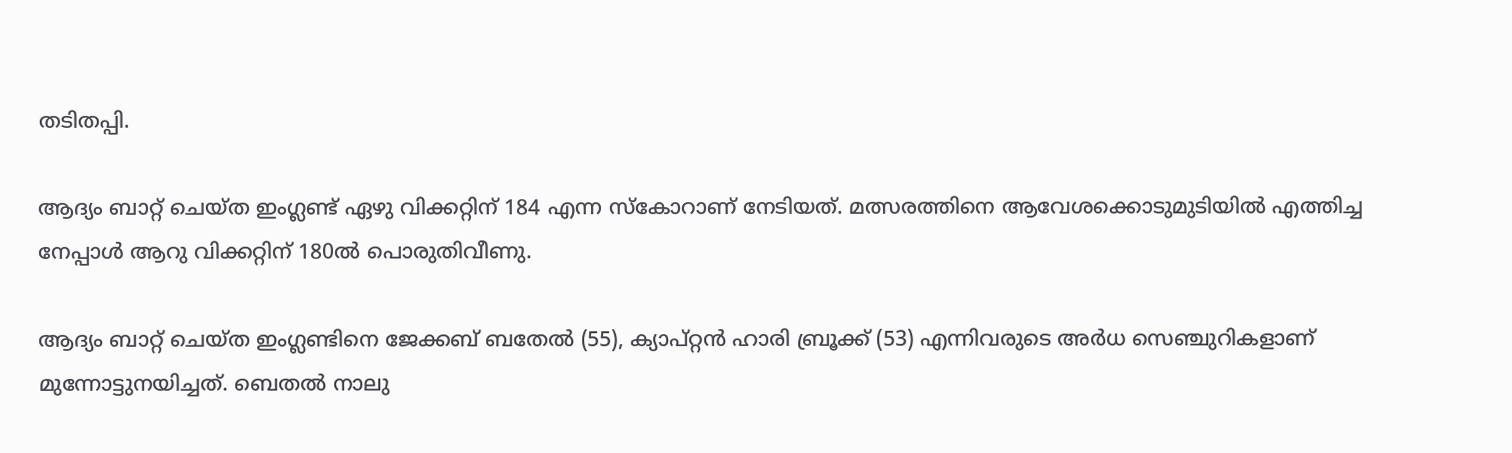തടിതപ്പി.

ആദ്യം ബാറ്റ് ചെയ്ത ഇംഗ്ലണ്ട് ഏഴു വിക്കറ്റിന് 184 എന്ന സ്കോറാണ് നേടിയത്. മത്സരത്തിനെ ആവേശക്കൊടുമുടിയിൽ എത്തിച്ച നേപ്പാൾ ആറു വിക്കറ്റിന് 180ൽ പൊരുതിവീണു.

ആദ്യം ബാറ്റ് ചെയ്ത ഇംഗ്ലണ്ടിനെ ജേക്കബ് ബതേൽ (55), ക്യാപ്റ്റൻ ഹാരി ബ്രൂക്ക് (53) എന്നിവരുടെ അർധ സെഞ്ചുറികളാണ് മുന്നോട്ടുനയിച്ചത്. ബെതൽ നാലു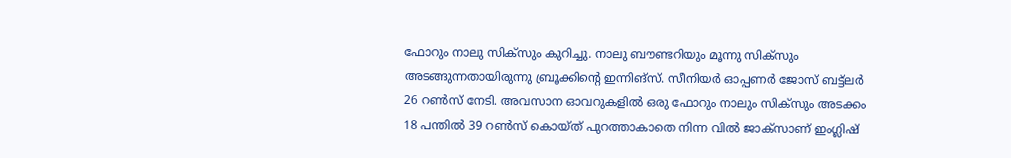ഫോറും നാലു സിക്സും കുറിച്ചു. നാലു ബൗണ്ടറിയും മൂന്നു സിക്സും അടങ്ങുന്നതായിരുന്നു‌ ബ്രൂക്കിന്‍റെ ഇന്നിങ്സ്. സീനിയർ ഓപ്പണർ ജോസ് ബട്ട്ലർ 26 റൺസ് നേടി. അവസാന ഓവറുകളിൽ ഒരു ഫോറും നാലും സിക്സും അടക്കം 18 പന്തിൽ 39 റൺസ് കൊയ്ത് പുറത്താകാതെ നിന്ന വിൽ ജാക്സാണ് ഇംഗ്ലിഷ്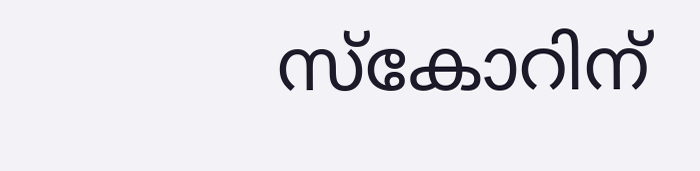സ്കോറിന്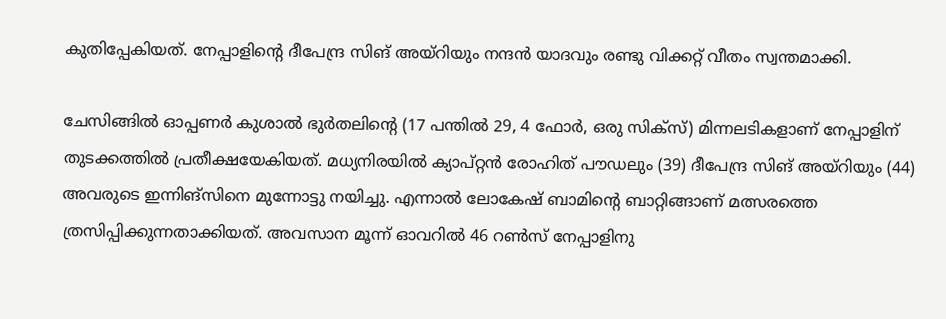കുതിപ്പേകിയത്. നേപ്പാളിന്‍റെ ദീപേന്ദ്ര സിങ് അയ്റിയും നന്ദൻ യാദവും രണ്ടു വി‌ക്കറ്റ് വീതം സ്വന്തമാക്കി.

ചേസിങ്ങിൽ ഓപ്പണർ കുശാൽ ഭുർതലിന്‍റെ (17 പന്തിൽ 29, 4 ഫോർ, ഒരു സിക്സ്) മിന്നലടികളാണ് നേപ്പാളിന് തുടക്കത്തിൽ പ്രതീക്ഷയേകിയത്. മധ്യനിരയിൽ ക്യാപ്റ്റൻ രോഹിത് പൗഡലും (39) ദീപേന്ദ്ര സിങ് അയ്റിയും (44) അവരുടെ ഇന്നിങ്സിനെ മുന്നോട്ടു നയിച്ചു. എന്നാൽ ലോകേഷ് ബാമിന്‍റെ ബാറ്റിങ്ങാണ് മത്സരത്തെ ത്രസിപ്പിക്കുന്നതാക്കിയത്. അവസാന മൂന്ന് ഓവറിൽ 46 റൺസ് നേപ്പാളിനു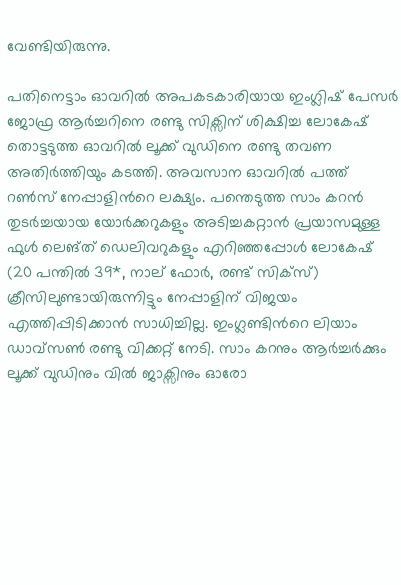വേണ്ടിയിരുന്നു.

പതിനെട്ടാം ഓവറിൽ അപകടകാരിയായ ഇംഗ്ലിഷ് പേസർ ജോഫ്ര ആർച്ചറിനെ രണ്ടു സിക്സിന് ശിക്ഷിച്ച ലോകേഷ് തൊട്ടടുത്ത ഓവറിൽ ലൂക്ക് വുഡിനെ രണ്ടു തവണ അതിർത്തിയും കടത്തി. അവസാന ഓവറിൽ പത്ത് റൺസ് നേപ്പാളിന്‍റെ ലക്ഷ്യം. പന്തെടുത്ത സാം കറൻ തുടർച്ചയായ യോർക്കറുകളും അടിച്ചകറ്റാൻ പ്രയാസമുള്ള ഫുൾ ലെങ്ത് ഡെലിവറുകളും എറിഞ്ഞപ്പോൾ ലോകേഷ് (20 പന്തിൽ 39*, നാല് ഫോർ, രണ്ട് സിക്സ്) ക്രീസിലുണ്ടായിരുന്നിട്ടും നേപ്പാളിന് വിജയം എത്തിപ്പിടിക്കാൻ സാധിച്ചില്ല. ഇംഗ്ല‌ണ്ടിന്‍റെ ലിയാം ഡാവ്സൺ രണ്ടു വിക്കറ്റ് നേടി. സാം കറനും ആർച്ചർക്കും ലൂക്ക് വുഡിനും വിൽ ജാക്സിനും ഓരോ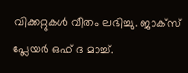വിക്കറ്റുകൾ വീതം ലഭിച്ചു. ജാക്സ് പ്ലേയർ ഒഫ് ദ മാച്ച്.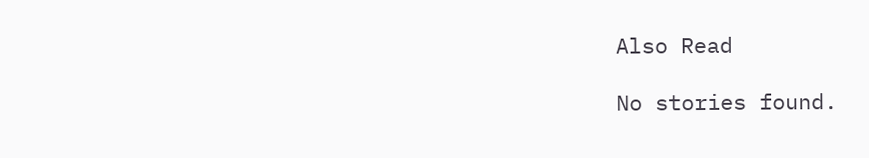Also Read

No stories found.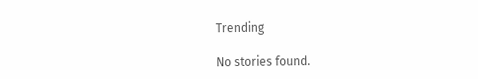Trending

No stories found.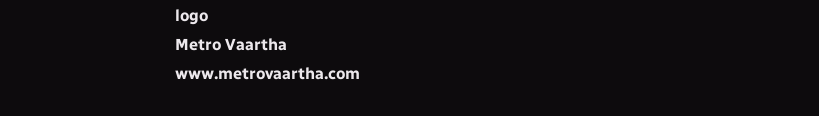logo
Metro Vaartha
www.metrovaartha.com